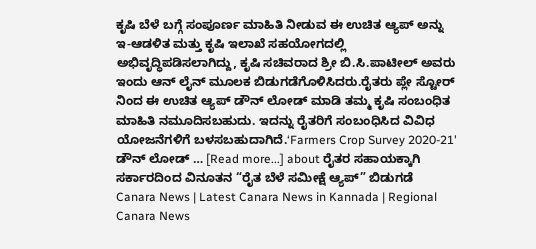ಕೃಷಿ ಬೆಳೆ ಬಗ್ಗೆ ಸಂಪೂರ್ಣ ಮಾಹಿತಿ ನೀಡುವ ಈ ಉಚಿತ ಆ್ಯಪ್ ಅನ್ನು ಇ-ಆಡಳಿತ ಮತ್ತು ಕೃಷಿ ಇಲಾಖೆ ಸಹಯೋಗದಲ್ಲಿ ಅಭಿವೃದ್ಧಿಪಡಿಸಲಾಗಿದ್ದು, ಕೃಷಿ ಸಚಿವರಾದ ಶ್ರೀ ಬಿ.ಸಿ.ಪಾಟೀಲ್ ಅವರು ಇಂದು ಆನ್ ಲೈನ್ ಮೂಲಕ ಬಿಡುಗಡೆಗೊಳಿಸಿದರು.ರೈತರು ಪ್ಲೇ ಸ್ಟೋರ್ ನಿಂದ ಈ ಉಚಿತ ಆ್ಯಪ್ ಡೌನ್ ಲೋಡ್ ಮಾಡಿ ತಮ್ಮ ಕೃಷಿ ಸಂಬಂಧಿತ ಮಾಹಿತಿ ನಮೂದಿಸಬಹುದು. ಇದನ್ನು ರೈತರಿಗೆ ಸಂಬಂಧಿಸಿದ ವಿವಿಧ ಯೋಜನೆಗಳಿಗೆ ಬಳಸಬಹುದಾಗಿದೆ.‘Farmers Crop Survey 2020-21' ಡೌನ್ ಲೋಡ್ … [Read more...] about ರೈತರ ಸಹಾಯಕ್ಕಾಗಿ ಸರ್ಕಾರದಿಂದ ವಿನೂತನ “ರೈತ ಬೆಳೆ ಸಮೀಕ್ಷೆ ಆ್ಯಪ್” ಬಿಡುಗಡೆ
Canara News | Latest Canara News in Kannada | Regional Canara News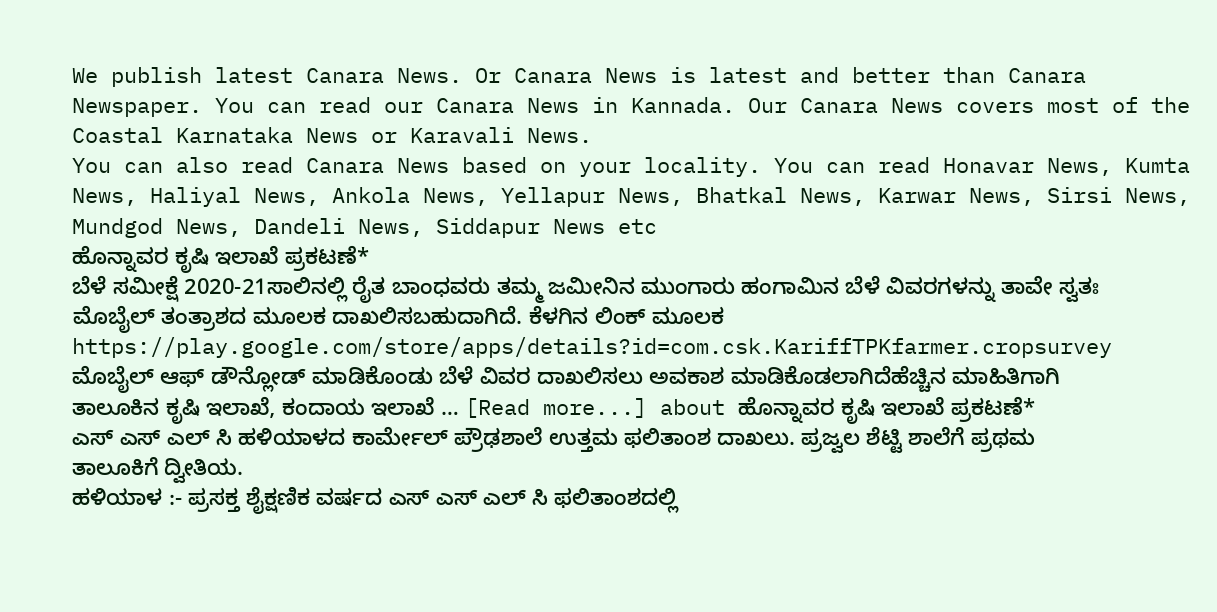We publish latest Canara News. Or Canara News is latest and better than Canara Newspaper. You can read our Canara News in Kannada. Our Canara News covers most of the Coastal Karnataka News or Karavali News.
You can also read Canara News based on your locality. You can read Honavar News, Kumta News, Haliyal News, Ankola News, Yellapur News, Bhatkal News, Karwar News, Sirsi News, Mundgod News, Dandeli News, Siddapur News etc
ಹೊನ್ನಾವರ ಕೃಷಿ ಇಲಾಖೆ ಪ್ರಕಟಣೆ*
ಬೆಳೆ ಸಮೀಕ್ಷೆ 2020-21ಸಾಲಿನಲ್ಲಿ ರೈತ ಬಾಂಧವರು ತಮ್ಮ ಜಮೀನಿನ ಮುಂಗಾರು ಹಂಗಾಮಿನ ಬೆಳೆ ವಿವರಗಳನ್ನು ತಾವೇ ಸ್ವತಃ ಮೊಬೈಲ್ ತಂತ್ರಾಶದ ಮೂಲಕ ದಾಖಲಿಸಬಹುದಾಗಿದೆ. ಕೆಳಗಿನ ಲಿಂಕ್ ಮೂಲಕ https://play.google.com/store/apps/details?id=com.csk.KariffTPKfarmer.cropsurvey ಮೊಬೈಲ್ ಆಫ್ ಡೌನ್ಲೋಡ್ ಮಾಡಿಕೊಂಡು ಬೆಳೆ ವಿವರ ದಾಖಲಿಸಲು ಅವಕಾಶ ಮಾಡಿಕೊಡಲಾಗಿದೆಹೆಚ್ಚಿನ ಮಾಹಿತಿಗಾಗಿ ತಾಲೂಕಿನ ಕೃಷಿ ಇಲಾಖೆ, ಕಂದಾಯ ಇಲಾಖೆ … [Read more...] about ಹೊನ್ನಾವರ ಕೃಷಿ ಇಲಾಖೆ ಪ್ರಕಟಣೆ*
ಎಸ್ ಎಸ್ ಎಲ್ ಸಿ ಹಳಿಯಾಳದ ಕಾರ್ಮೇಲ್ ಪ್ರೌಢಶಾಲೆ ಉತ್ತಮ ಫಲಿತಾಂಶ ದಾಖಲು. ಪ್ರಜ್ವಲ ಶೆಟ್ಟಿ ಶಾಲೆಗೆ ಪ್ರಥಮ ತಾಲೂಕಿಗೆ ದ್ವೀತಿಯ.
ಹಳಿಯಾಳ :- ಪ್ರಸಕ್ತ ಶೈಕ್ಷಣಿಕ ವರ್ಷದ ಎಸ್ ಎಸ್ ಎಲ್ ಸಿ ಫಲಿತಾಂಶದಲ್ಲಿ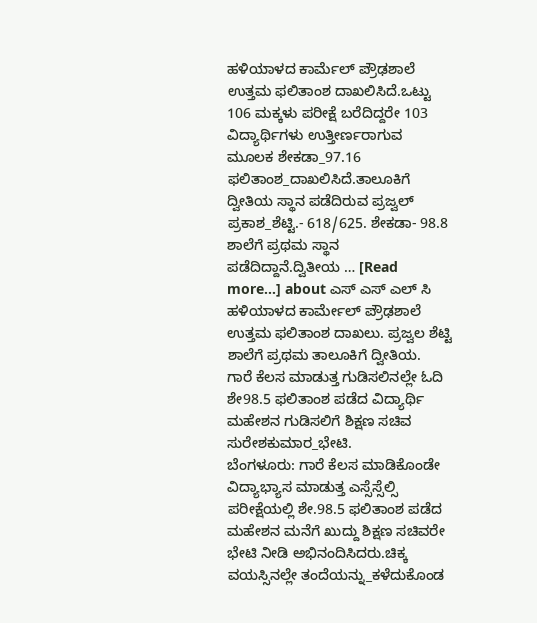ಹಳಿಯಾಳದ ಕಾರ್ಮೆಲ್ ಪ್ರೌಢಶಾಲೆ ಉತ್ತಮ ಫಲಿತಾಂಶ ದಾಖಲಿಸಿದೆ.ಒಟ್ಟು 106 ಮಕ್ಕಳು ಪರೀಕ್ಷೆ ಬರೆದಿದ್ದರೇ 103 ವಿದ್ಯಾರ್ಥಿಗಳು ಉತ್ತೀರ್ಣರಾಗುವ ಮೂಲಕ ಶೇಕಡಾ_97.16 ಫಲಿತಾಂಶ_ದಾಖಲಿಸಿದೆ.ತಾಲೂಕಿಗೆ ದ್ವೀತಿಯ ಸ್ಥಾನ ಪಡೆದಿರುವ ಪ್ರಜ್ವಲ್ ಪ್ರಕಾಶ_ಶೆಟ್ಟಿ.- 618/625. ಶೇಕಡಾ- 98.8 ಶಾಲೆಗೆ ಪ್ರಥಮ ಸ್ಥಾನ ಪಡೆದಿದ್ದಾನೆ.ದ್ವಿತೀಯ … [Read more...] about ಎಸ್ ಎಸ್ ಎಲ್ ಸಿ ಹಳಿಯಾಳದ ಕಾರ್ಮೇಲ್ ಪ್ರೌಢಶಾಲೆ ಉತ್ತಮ ಫಲಿತಾಂಶ ದಾಖಲು. ಪ್ರಜ್ವಲ ಶೆಟ್ಟಿ ಶಾಲೆಗೆ ಪ್ರಥಮ ತಾಲೂಕಿಗೆ ದ್ವೀತಿಯ.
ಗಾರೆ ಕೆಲಸ ಮಾಡುತ್ತ ಗುಡಿಸಲಿನಲ್ಲೇ ಓದಿ ಶೇ98.5 ಫಲಿತಾಂಶ ಪಡೆದ ವಿದ್ಯಾರ್ಥಿ ಮಹೇಶನ ಗುಡಿಸಲಿಗೆ ಶಿಕ್ಷಣ ಸಚಿವ ಸುರೇಶಕುಮಾರ_ಭೇಟಿ.
ಬೆಂಗಳೂರು: ಗಾರೆ ಕೆಲಸ ಮಾಡಿಕೊಂಡೇ ವಿದ್ಯಾಭ್ಯಾಸ ಮಾಡುತ್ತ ಎಸ್ಸೆಸ್ಸೆಲ್ಸಿ ಪರೀಕ್ಷೆಯಲ್ಲಿ ಶೇ.98.5 ಫಲಿತಾಂಶ ಪಡೆದ ಮಹೇಶನ ಮನೆಗೆ ಖುದ್ದು ಶಿಕ್ಷಣ ಸಚಿವರೇ ಭೇಟಿ ನೀಡಿ ಅಭಿನಂದಿಸಿದರು.ಚಿಕ್ಕ ವಯಸ್ಸಿನಲ್ಲೇ ತಂದೆಯನ್ನು_ಕಳೆದುಕೊಂಡ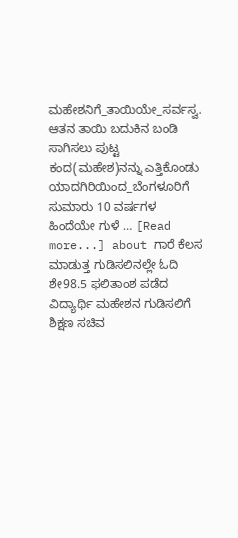ಮಹೇಶನಿಗೆ_ತಾಯಿಯೇ_ಸರ್ವಸ್ವ. ಆತನ ತಾಯಿ ಬದುಕಿನ ಬಂಡಿ ಸಾಗಿಸಲು ಪುಟ್ಟ ಕಂದ(ಮಹೇಶ)ನನ್ನು ಎತ್ತಿಕೊಂಡು ಯಾದಗಿರಿಯಿಂದ_ಬೆಂಗಳೂರಿಗೆ ಸುಮಾರು 10 ವರ್ಷಗಳ ಹಿಂದೆಯೇ ಗುಳೆ … [Read more...] about ಗಾರೆ ಕೆಲಸ ಮಾಡುತ್ತ ಗುಡಿಸಲಿನಲ್ಲೇ ಓದಿ ಶೇ98.5 ಫಲಿತಾಂಶ ಪಡೆದ ವಿದ್ಯಾರ್ಥಿ ಮಹೇಶನ ಗುಡಿಸಲಿಗೆ ಶಿಕ್ಷಣ ಸಚಿವ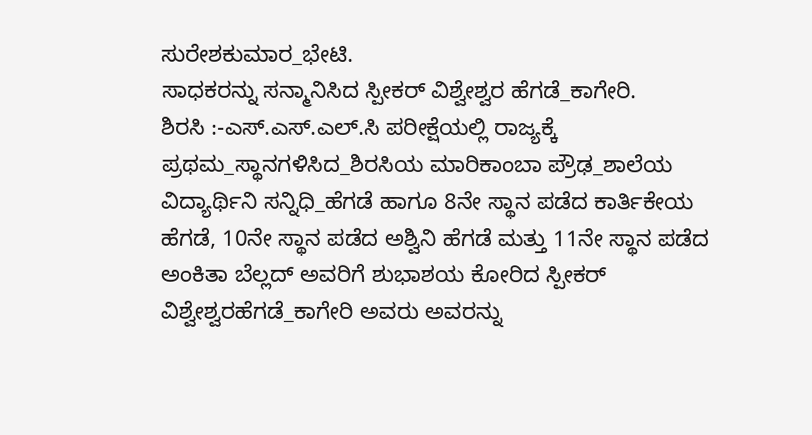ಸುರೇಶಕುಮಾರ_ಭೇಟಿ.
ಸಾಧಕರನ್ನು ಸನ್ಮಾನಿಸಿದ ಸ್ಪೀಕರ್ ವಿಶ್ವೇಶ್ವರ ಹೆಗಡೆ_ಕಾಗೇರಿ.
ಶಿರಸಿ :-ಎಸ್.ಎಸ್.ಎಲ್.ಸಿ ಪರೀಕ್ಷೆಯಲ್ಲಿ ರಾಜ್ಯಕ್ಕೆ ಪ್ರಥಮ_ಸ್ಥಾನಗಳಿಸಿದ_ಶಿರಸಿಯ ಮಾರಿಕಾಂಬಾ ಪ್ರೌಢ_ಶಾಲೆಯ ವಿದ್ಯಾರ್ಥಿನಿ ಸನ್ನಿಧಿ_ಹೆಗಡೆ ಹಾಗೂ 8ನೇ ಸ್ಥಾನ ಪಡೆದ ಕಾರ್ತಿಕೇಯ ಹೆಗಡೆ, 10ನೇ ಸ್ಥಾನ ಪಡೆದ ಅಶ್ವಿನಿ ಹೆಗಡೆ ಮತ್ತು 11ನೇ ಸ್ಥಾನ ಪಡೆದ ಅಂಕಿತಾ ಬೆಲ್ಲದ್ ಅವರಿಗೆ ಶುಭಾಶಯ ಕೋರಿದ ಸ್ಪೀಕರ್ ವಿಶ್ವೇಶ್ವರಹೆಗಡೆ_ಕಾಗೇರಿ ಅವರು ಅವರನ್ನು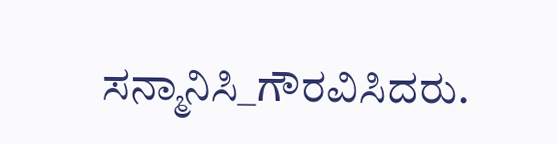ಸನ್ಮಾನಿಸಿ_ಗೌರವಿಸಿದರು.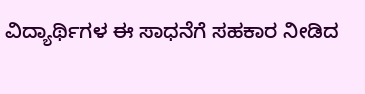ವಿದ್ಯಾರ್ಥಿಗಳ ಈ ಸಾಧನೆಗೆ ಸಹಕಾರ ನೀಡಿದ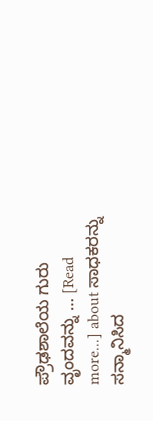ಪ್ರೌಢಶಾಲೆಯ ಗುರು ವೃಂದವನ್ನು … [Read more...] about ಸಾಧಕರನ್ನು ಸನ್ಮಾನಿಸಿದ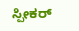ಸ್ಪೀಕರ್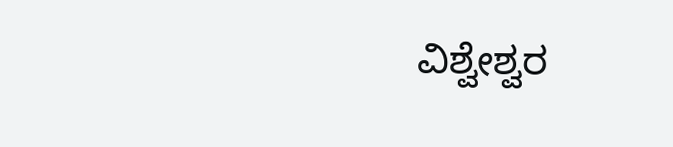ವಿಶ್ವೇಶ್ವರ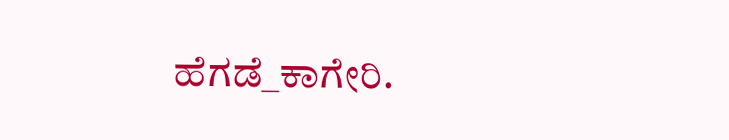ಹೆಗಡೆ_ಕಾಗೇರಿ.